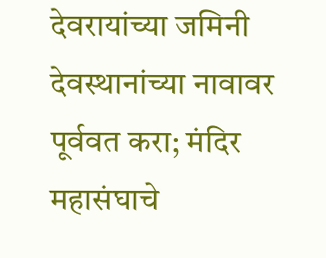देवरायांच्या जमिनी देवस्थानांच्या नावावर पूर्ववत करा; मंदिर महासंघाचे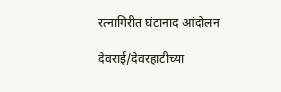रत्नागिरीत घंटानाद आंदोलन

देवराई/देवरहाटीच्या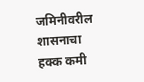जमिनीवरील शासनाचा हक्क कमी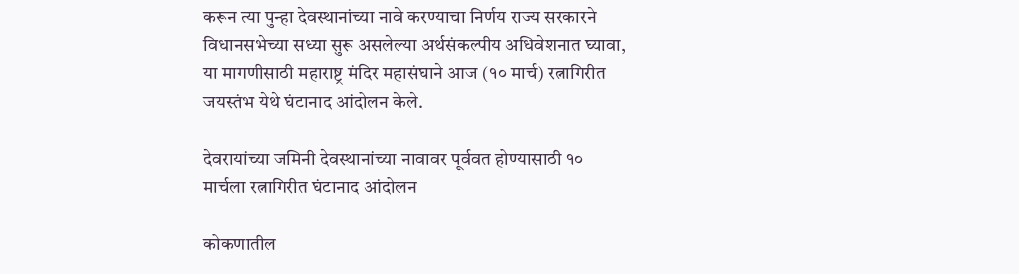करून त्या पुन्हा देवस्थानांच्या नावे करण्याचा निर्णय राज्य सरकारने विधानसभेच्या सध्या सुरू असलेल्या अर्थसंकल्पीय अधिवेशनात घ्यावा, या मागणीसाठी महाराष्ट्र मंदिर महासंघाने आज (१० मार्च) रत्नागिरीत जयस्तंभ येथे घंटानाद आंदोलन केले.

देवरायांच्या जमिनी देवस्थानांच्या नावावर पूर्ववत होण्यासाठी १० मार्चला रत्नागिरीत घंटानाद आंदोलन

कोकणातील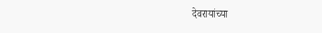देवरायांच्या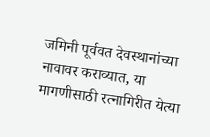जमिनी पूर्ववत देवस्थानांच्या नावावर कराव्यात, या मागणीसाठी रत्नागिरीत येत्या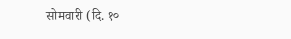सोमवारी (दि. १०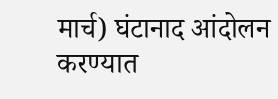मार्च) घंटानाद आंदोलन करण्यात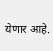येणार आहे.